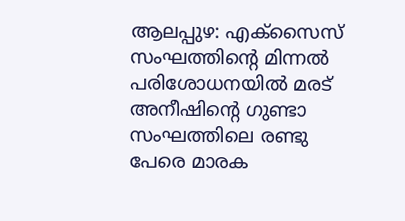ആലപ്പുഴ: എക്സൈസ് സംഘത്തിൻ്റെ മിന്നൽ പരിശോധനയിൽ മരട് അനീഷിൻ്റെ ഗുണ്ടാ സംഘത്തിലെ രണ്ടു പേരെ മാരക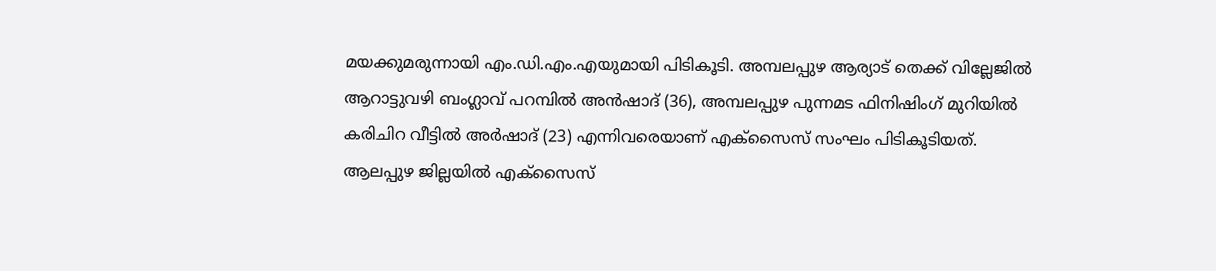മയക്കുമരുന്നായി എം.ഡി.എം.എയുമായി പിടികൂടി. അമ്പലപ്പുഴ ആര്യാട് തെക്ക് വില്ലേജിൽ ആറാട്ടുവഴി ബംഗ്ലാവ് പറമ്പിൽ അൻഷാദ് (36), അമ്പലപ്പുഴ പുന്നമട ഫിനിഷിംഗ് മുറിയിൽ കരിചിറ വീട്ടിൽ അർഷാദ് (23) എന്നിവരെയാണ് എക്സൈസ് സംഘം പിടികൂടിയത്.
ആലപ്പുഴ ജില്ലയിൽ എക്സൈസ്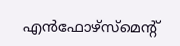എൻഫോഴ്സ്മെന്റ്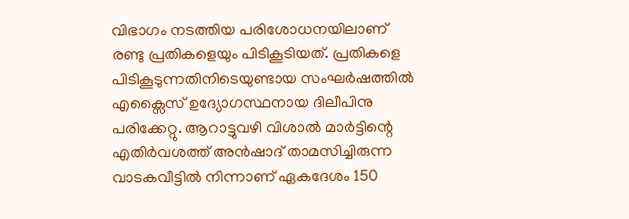വിഭാഗം നടത്തിയ പരിശോധനയിലാണ് രണ്ടു പ്രതികളെയും പിടികൂടിയത്. പ്രതികളെ പിടികൂടുന്നതിനിടെയുണ്ടായ സംഘർഷത്തിൽ എക്സൈസ് ഉദ്യോഗസ്ഥനായ ദിലീപിനു പരിക്കേറ്റു. ആറാട്ടുവഴി വിശാൽ മാർട്ടിന്റെ എതിർവശത്ത് അൻഷാദ് താമസിച്ചിരുന്ന വാടകവീട്ടിൽ നിന്നാണ് ഏകദേശം 150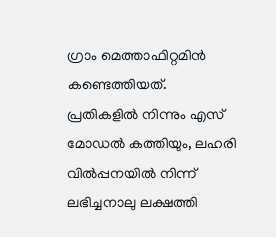ഗ്രാം മെത്താഫിറ്റമിൻ കണ്ടെത്തിയത്.
പ്രതികളിൽ നിന്നും എസ് മോഡൽ കത്തിയും, ലഹരി വിൽപ്പനയിൽ നിന്ന് ലഭിച്ചനാലു ലക്ഷത്തി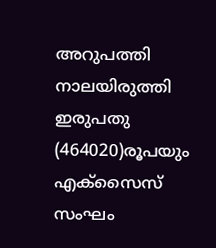അറുപത്തി നാലയിരുത്തി ഇരുപതു (464020)രൂപയും എക്സൈസ് സംഘം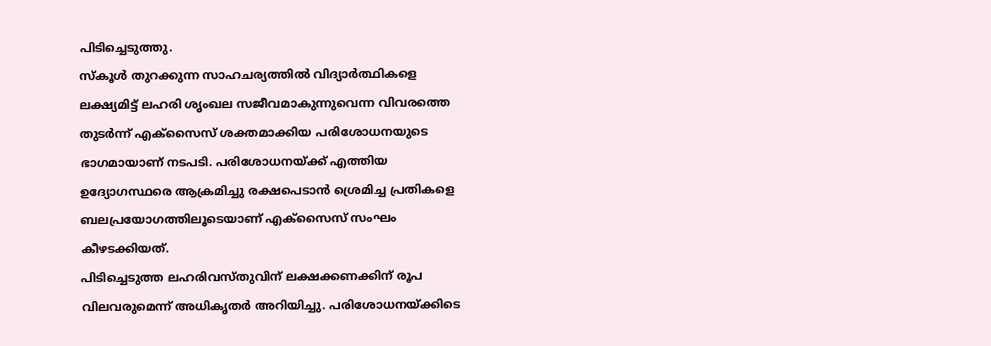പിടിച്ചെടുത്തു.
സ്കൂൾ തുറക്കുന്ന സാഹചര്യത്തിൽ വിദ്യാർത്ഥികളെ ലക്ഷ്യമിട്ട് ലഹരി ശൃംഖല സജീവമാകുന്നുവെന്ന വിവരത്തെ തുടർന്ന് എക്സൈസ് ശക്തമാക്കിയ പരിശോധനയുടെ ഭാഗമായാണ് നടപടി. പരിശോധനയ്ക്ക് എത്തിയ ഉദ്യോഗസ്ഥരെ ആക്രമിച്ചു രക്ഷപെടാൻ ശ്രെമിച്ച പ്രതികളെ ബലപ്രയോഗത്തിലൂടെയാണ് എക്സൈസ് സംഘം കീഴടക്കിയത്.
പിടിച്ചെടുത്ത ലഹരിവസ്തുവിന് ലക്ഷക്കണക്കിന് രൂപ വിലവരുമെന്ന് അധികൃതർ അറിയിച്ചു. പരിശോധനയ്ക്കിടെ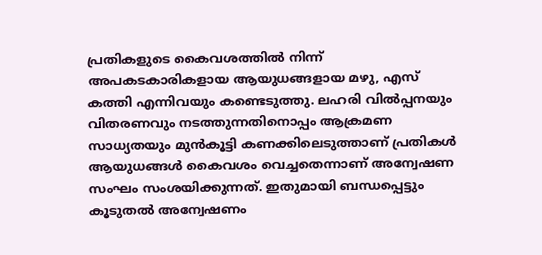പ്രതികളുടെ കൈവശത്തിൽ നിന്ന് അപകടകാരികളായ ആയുധങ്ങളായ മഴു, എസ് കത്തി എന്നിവയും കണ്ടെടുത്തു. ലഹരി വിൽപ്പനയും വിതരണവും നടത്തുന്നതിനൊപ്പം ആക്രമണ സാധ്യതയും മുൻകൂട്ടി കണക്കിലെടുത്താണ് പ്രതികൾ ആയുധങ്ങൾ കൈവശം വെച്ചതെന്നാണ് അന്വേഷണ സംഘം സംശയിക്കുന്നത്. ഇതുമായി ബന്ധപ്പെട്ടും കൂടുതൽ അന്വേഷണം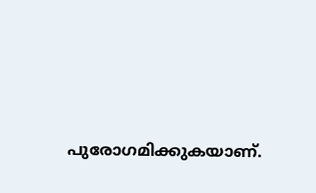പുരോഗമിക്കുകയാണ്.